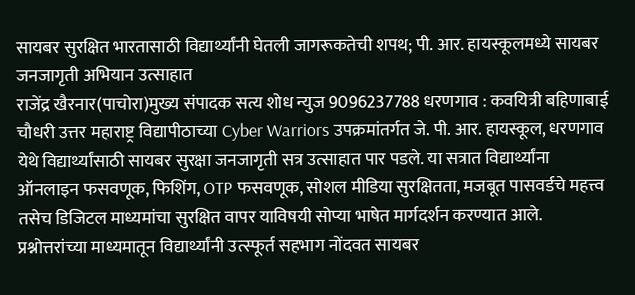सायबर सुरक्षित भारतासाठी विद्यार्थ्यांनी घेतली जागरूकतेची शपथ; पी. आर. हायस्कूलमध्ये सायबर जनजागृती अभियान उत्साहात
राजेंद्र खैरनार(पाचोरा)मुख्य संपादक सत्य शोध न्युज 9096237788 धरणगाव : कवयित्री बहिणाबाई चौधरी उत्तर महाराष्ट्र विद्यापीठाच्या Cyber Warriors उपक्रमांतर्गत जे. पी. आर. हायस्कूल, धरणगाव येथे विद्यार्थ्यांसाठी सायबर सुरक्षा जनजागृती सत्र उत्साहात पार पडले. या सत्रात विद्यार्थ्यांना ऑनलाइन फसवणूक, फिशिंग, OTP फसवणूक, सोशल मीडिया सुरक्षितता, मजबूत पासवर्डचे महत्त्व तसेच डिजिटल माध्यमांचा सुरक्षित वापर याविषयी सोप्या भाषेत मार्गदर्शन करण्यात आले. प्रश्नोत्तरांच्या माध्यमातून विद्यार्थ्यांनी उत्स्फूर्त सहभाग नोंदवत सायबर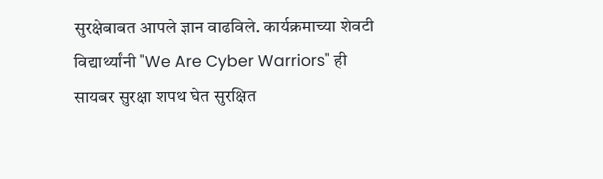सुरक्षेबाबत आपले ज्ञान वाढविले. कार्यक्रमाच्या शेवटी विद्यार्थ्यांनी "We Are Cyber Warriors" ही सायबर सुरक्षा शपथ घेत सुरक्षित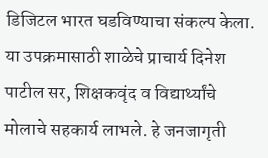डिजिटल भारत घडविण्याचा संकल्प केला. या उपक्रमासाठी शाळेचे प्राचार्य दिनेश पाटील सर, शिक्षकवृंद व विद्यार्थ्यांचे मोलाचे सहकार्य लाभले. हे जनजागृती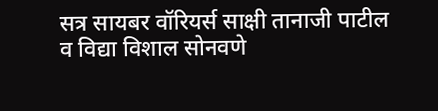सत्र सायबर वॉरियर्स साक्षी तानाजी पाटील व विद्या विशाल सोनवणे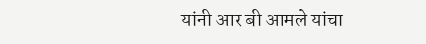यांनी आर बी आमले यांचा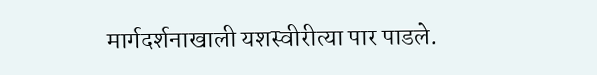मार्गदर्शनाखाली यशस्वीरीत्या पार पाडले.